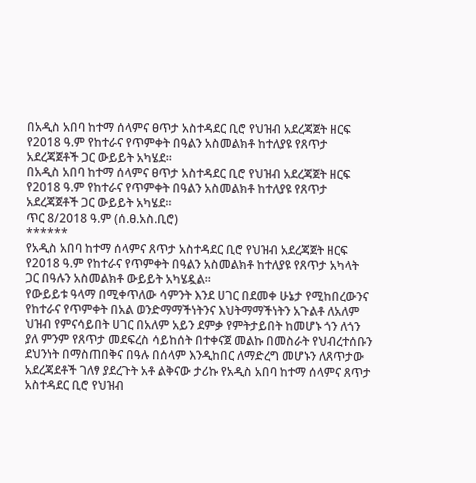በአዲስ አበባ ከተማ ሰላምና ፀጥታ አስተዳደር ቢሮ የህዝብ አደረጃጀት ዘርፍ የ2018 ዓ.ም የከተራና የጥምቀት በዓልን አስመልክቶ ከተለያዩ የጸጥታ አደረጃጀቶች ጋር ውይይት አካሄደ።
በአዲስ አበባ ከተማ ሰላምና ፀጥታ አስተዳደር ቢሮ የህዝብ አደረጃጀት ዘርፍ የ2018 ዓ.ም የከተራና የጥምቀት በዓልን አስመልክቶ ከተለያዩ የጸጥታ አደረጃጀቶች ጋር ውይይት አካሄደ።
ጥር 8/2018 ዓ.ም (ሰ.ፀ.አስ.ቢሮ)
******
የአዲስ አበባ ከተማ ሰላምና ጸጥታ አስተዳደር ቢሮ የህዝብ አደረጃጀት ዘርፍ የ2018 ዓ.ም የከተራና የጥምቀት በዓልን አስመልክቶ ከተለያዩ የጸጥታ አካላት ጋር በዓሉን አስመልክቶ ውይይት አካሄዷል።
የውይይቱ ዓላማ በሚቀጥለው ሳምንት እንደ ሀገር በደመቀ ሁኔታ የሚከበረውንና የከተራና የጥምቀት በአል ወንድማማችነትንና እህትማማችነትን አጉልቶ ለአለም ህዝብ የምናሳይበት ሀገር በአለም አይን ደምቃ የምትታይበት ከመሆኑ ጎን ለጎን ያለ ምንም የጸጥታ መደፍረስ ሳይከሰት በተቀናጀ መልኩ በመስራት የህብረተሰቡን ደህንነት በማስጠበቅና በዓሉ በሰላም እንዲከበር ለማድረግ መሆኑን ለጸጥታው አደረጃደቶች ገለፃ ያደረጉት አቶ ልቅናው ታሪኩ የአዲስ አበባ ከተማ ሰላምና ጸጥታ አስተዳደር ቢሮ የህዝብ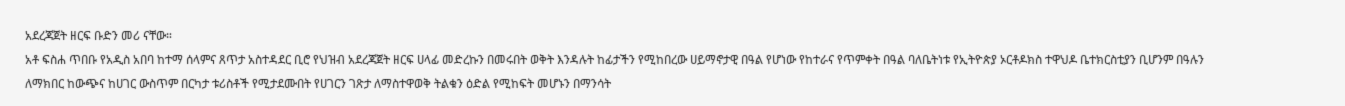አደረጃጀት ዘርፍ ቡድን መሪ ናቸው።
አቶ ፍስሐ ጥበቡ የአዲስ አበባ ከተማ ሰላምና ጸጥታ አስተዳደር ቢሮ የህዝብ አደረጃጀት ዘርፍ ሀላፊ መድረኩን በመሩበት ወቅት እንዳሉት ከፊታችን የሚከበረው ሀይማኖታዊ በዓል የሆነው የከተራና የጥምቀት በዓል ባለቤትነቱ የኢትዮጵያ ኦርቶዶክስ ተዋህዶ ቤተክርስቲያን ቢሆንም በዓሉን ለማክበር ከውጭና ከሀገር ውስጥም በርካታ ቱሪስቶች የሚታደሙበት የሀገርን ገጽታ ለማስተዋወቅ ትልቁን ዕድል የሚከፍት መሆኑን በማንሳት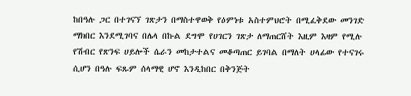ከበዓሉ ጋር በተገናኘ ገጽታን በማስተዋወቅ የዕምነቱ አስተምህሮት በሚፈቅደው መንገድ ማክበር እንደሚገባና በሌላ በኩል ደግሞ የሀገርን ገጽታ ለማጠርሸት እዚም እዛም የሚሉ የሽብር የጽንፍ ሀይሎች ሴራን መከታተልና መቆጣጠር ይገባል በማለት ሀላፊው የተናገሩ ሲሆን በዓሉ ፍጹም ሰላማዊ ሆኖ እንዲከበር በቅንጅት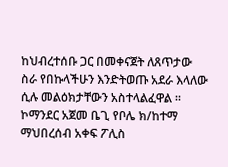ከህብረተሰቡ ጋር በመቀናጀት ለጸጥታው ስራ የበኩላችሁን እንድትወጡ አደራ እላለው ሲሉ መልዕክታቸውን አስተላልፈዋል ።
ኮማንደር አጀመ ቤጊ የቦሌ ክ/ከተማ ማህበረሰብ አቀፍ ፖሊስ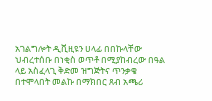አገልግሎት ዲቪዚዩን ሀላፊ በበኩላቸው ህብረተሰቡ በነቂስ ወጥቶ በሚያከብረው በዓል ላይ አስፈላጊ ቅድመ ዝግጅትና ጥንቃቄ በተሞላበት መልኩ በማክበር ጸብ አጫሪ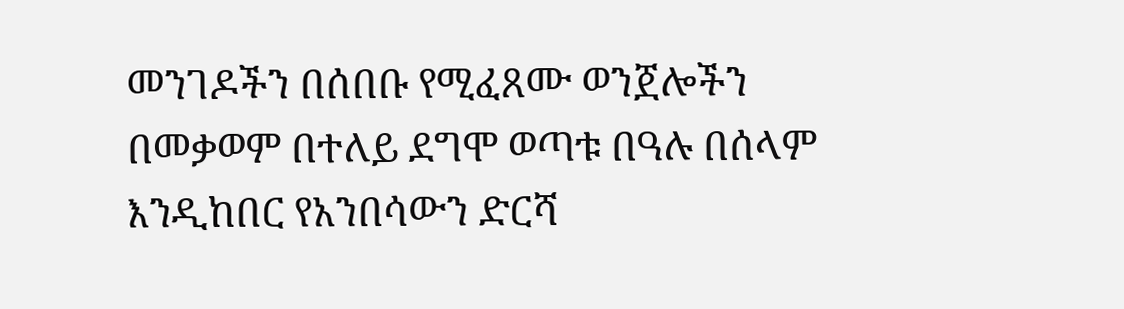መንገዶችን በሰበቡ የሚፈጸሙ ወንጀሎችን በመቃወም በተለይ ደግሞ ወጣቱ በዓሉ በሰላም እንዲከበር የአንበሳውን ድርሻ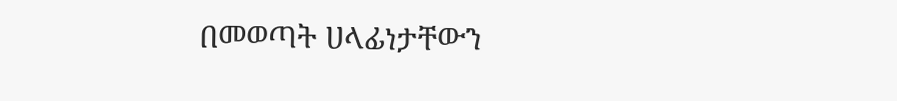በመወጣት ሀላፊነታቸውን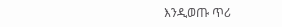እንዲወጡ ጥሪ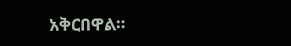አቅርበዋል።